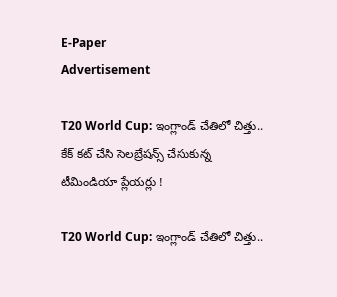E-Paper
Advertisement

T20 World Cup: ఇంగ్లాండ్ చేతిలో చిత్తు.. కేక్ కట్ చేసి సెలబ్రేషన్స్ చేసుకున్న టీమిండియా ప్లేయర్లు !

T20 World Cup: ఇంగ్లాండ్ చేతిలో చిత్తు..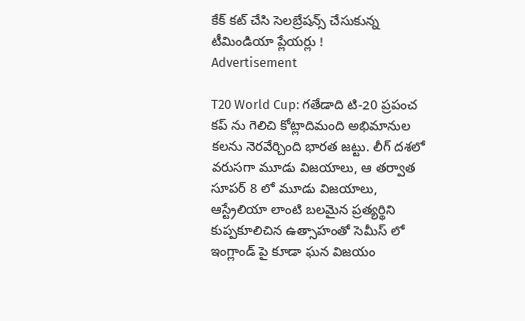కేక్ కట్ చేసి సెలబ్రేషన్స్ చేసుకున్న టీమిండియా ప్లేయర్లు !
Advertisement

T20 World Cup: గతేడాది టి-20 ప్రపంచ కప్ ను గెలిచి కోట్లాదిమంది అభిమానుల కలను నెరవేర్చింది భారత జట్టు. లీగ్ దశలో వరుసగా మూడు విజయాలు, ఆ తర్వాత సూపర్ 8 లో మూడు విజయాలు, ఆస్ట్రేలియా లాంటి బలమైన ప్రత్యర్థిని కుప్పకూలిచిన ఉత్సాహంతో సెమీస్ లో ఇంగ్లాండ్ పై కూడా ఘన విజయం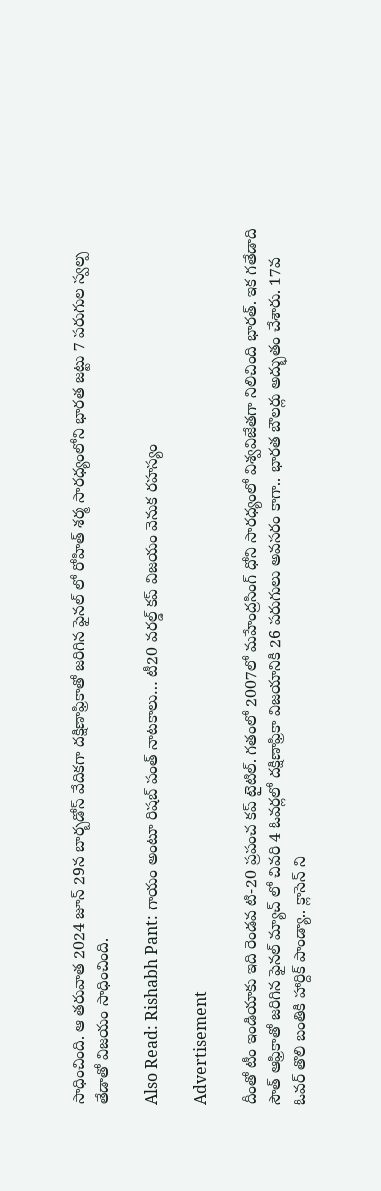సాధించింది. ఆ తరువాత 2024 జూన్ 29న బార్బడోస్ వేదికగా దక్షిణాఫ్రికాతో జరిగిన ఫైనల్ లో రోహిత్ శర్మ సారధ్యంలోని భారత జట్టు 7 పరుగుల స్వల్ప తేడాతో విజయం సాధించింది.

Also Read: Rishabh Pant: గాయం అంటూ రిషబ్ పంత్ నాటకాలు… టీ20 వరల్డ్ కప్ విజయం వెనుక రహస్యం

Advertisement

దీంతో టీం ఇండియాకు ఇది రెండవ టి-20 ప్రపంచ కప్ టైటిల్. గతంలో 2007లో మహేంద్రసింగ్ ధోని సారధ్యంలో విశ్వవిజేతగా నిలిచింది భారత్. ఇక గతేడాది సౌత్ ఆఫ్రికాతో జరిగిన ఫైనల్ మ్యాచ్ లో చివరి 4 ఓవర్లలో దక్షిణాఫ్రికా విజయానికి 26 పరుగులు అవసరం కాగా.. భారత బౌలర్లు అద్భుతం చేశారు. 17వ ఓవర్ తొలి బంతికి హార్దిక్ పాండ్యా.. క్లాసెన్ ని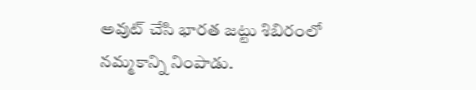అవుట్ చేసి భారత జట్టు శిబిరంలో నమ్మకాన్ని నింపాడు.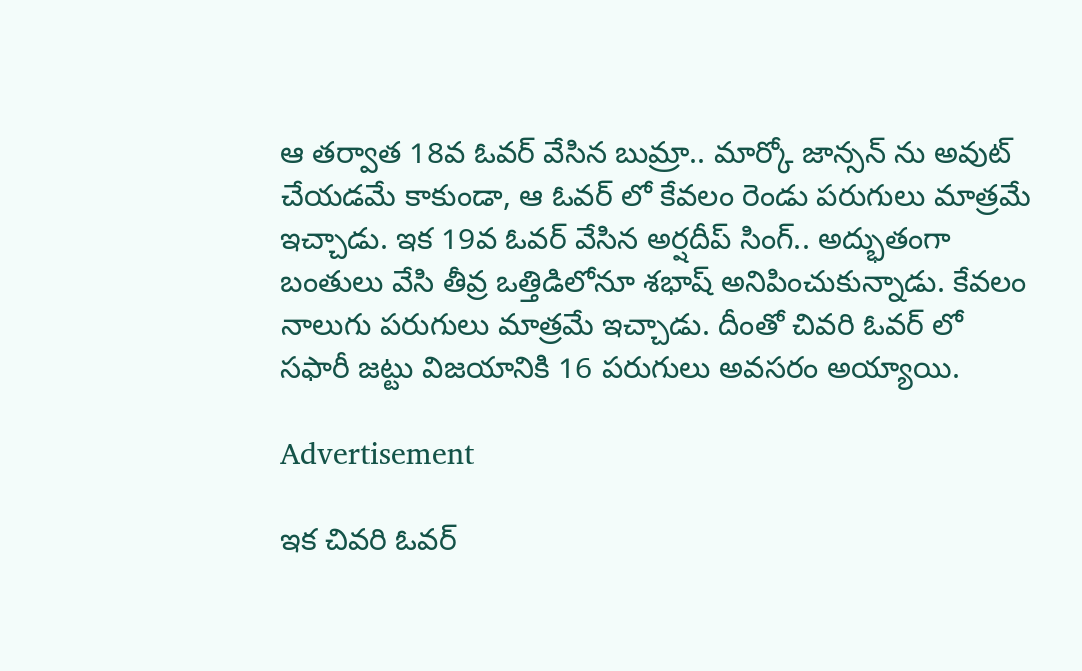ఆ తర్వాత 18వ ఓవర్ వేసిన బుమ్రా.. మార్కో జాన్సన్ ను అవుట్ చేయడమే కాకుండా, ఆ ఓవర్ లో కేవలం రెండు పరుగులు మాత్రమే ఇచ్చాడు. ఇక 19వ ఓవర్ వేసిన అర్షదీప్ సింగ్.. అద్భుతంగా బంతులు వేసి తీవ్ర ఒత్తిడిలోనూ శభాష్ అనిపించుకున్నాడు. కేవలం నాలుగు పరుగులు మాత్రమే ఇచ్చాడు. దీంతో చివరి ఓవర్ లో సఫారీ జట్టు విజయానికి 16 పరుగులు అవసరం అయ్యాయి.

Advertisement

ఇక చివరి ఓవర్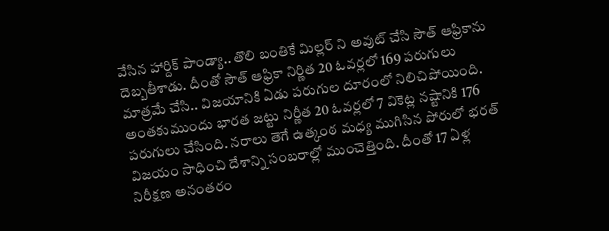వేసిన హార్దిక్ పాండ్యా.. తొలి బంతికే మిల్లర్ ని అవుట్ చేసి సౌత్ ఆఫ్రికాను దెబ్బతీశాడు. దీంతో సౌత్ ఆఫ్రికా నిర్ణిత 20 ఓవర్లలో 169 పరుగులు మాత్రమే చేసి.. విజయానికి ఏడు పరుగుల దూరంలో నిలిచిపోయింది. అంతకుముందు భారత జట్టు నిర్ణీత 20 ఓవర్లలో 7 వికెట్ల నష్టానికి 176 పరుగులు చేసింది. నరాలు తెగే ఉత్కంఠ మధ్య ముగిసిన పోరులో భరత్ విజయం సాధించి దేశాన్ని సంబరాల్లో ముంచెత్తింది. దీంతో 17 ఏళ్ల నిరీక్షణ అనంతరం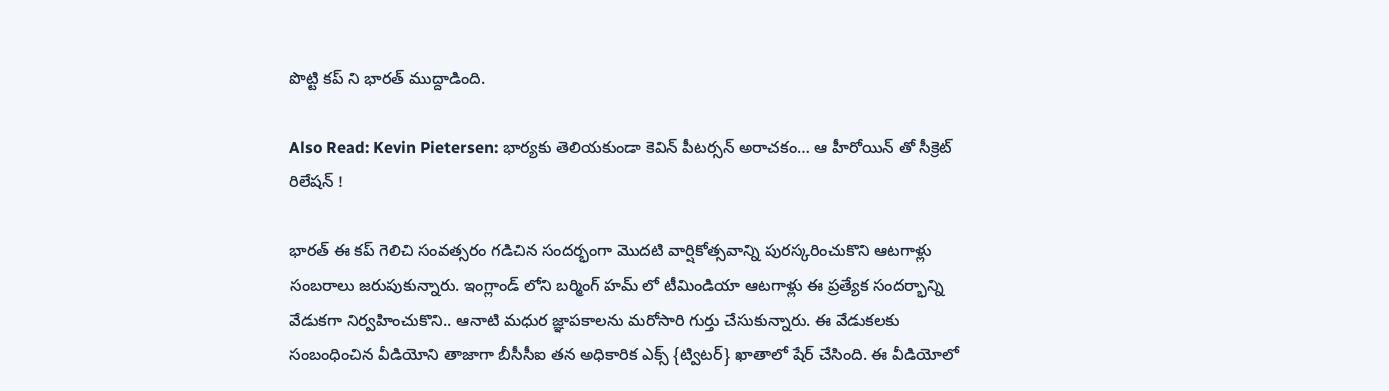పొట్టి కప్ ని భారత్ ముద్దాడింది.

Also Read: Kevin Pietersen: భార్యకు తెలియకుండా కెవిన్ పీటర్సన్ అరాచకం… ఆ హీరోయిన్ తో సీక్రెట్ రిలేషన్ !

భారత్ ఈ కప్ గెలిచి సంవత్సరం గడిచిన సందర్భంగా మొదటి వార్షికోత్సవాన్ని పురస్కరించుకొని ఆటగాళ్లు సంబరాలు జరుపుకున్నారు. ఇంగ్లాండ్ లోని బర్మింగ్ హమ్ లో టీమిండియా ఆటగాళ్లు ఈ ప్రత్యేక సందర్భాన్ని వేడుకగా నిర్వహించుకొని.. ఆనాటి మధుర జ్ఞాపకాలను మరోసారి గుర్తు చేసుకున్నారు. ఈ వేడుకలకు సంబంధించిన వీడియోని తాజాగా బీసీసీఐ తన అధికారిక ఎక్స్ {ట్విటర్} ఖాతాలో షేర్ చేసింది. ఈ వీడియోలో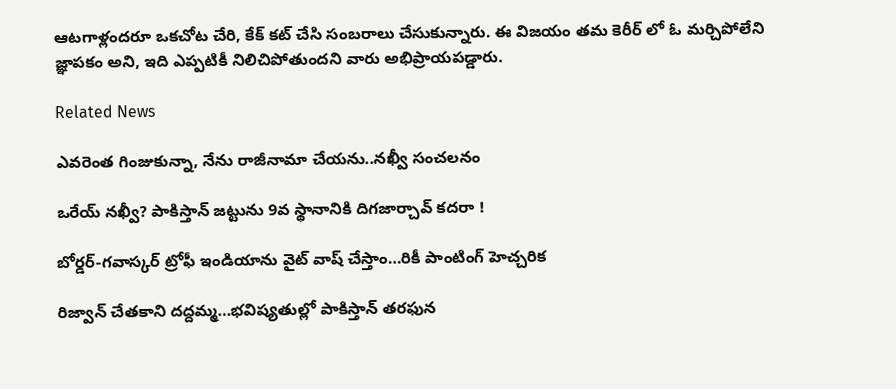ఆటగాళ్లందరూ ఒకచోట చేరి, కేక్ కట్ చేసి సంబరాలు చేసుకున్నారు. ఈ విజయం తమ కెరీర్ లో ఓ మర్చిపోలేని జ్ఞాపకం అని, ఇది ఎప్పటికీ నిలిచిపోతుందని వారు అభిప్రాయపడ్డారు.

Related News

ఎవ‌రెంత గింజుకున్నా, నేను రాజీనామా చేయ‌ను..న‌ఖ్వీ సంచ‌ల‌నం

ఒరేయ్ న‌ఖ్వీ? పాకిస్తాన్ జ‌ట్టును 9వ స్థానానికి దిగ‌జార్చావ్ క‌ద‌రా !

బోర్డర్-గవాస్కర్ ట్రోఫీ ఇండియాను వైట్ వాష్ చేస్తాం…రికీ పాంటింగ్ హెచ్చరిక

రిజ్వాన్ చేత‌కాని ద‌ద్ద‌మ్మ‌…భ‌విష్య‌తుల్లో పాకిస్తాన్ తరఫున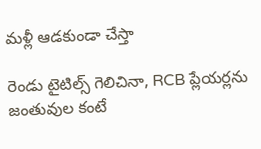మళ్లీ ఆడ‌కుండా చేస్తా

రెండు టైటిల్స్ గెలిచినా, RCB ప్లేయ‌ర్లను జంతువుల కంటే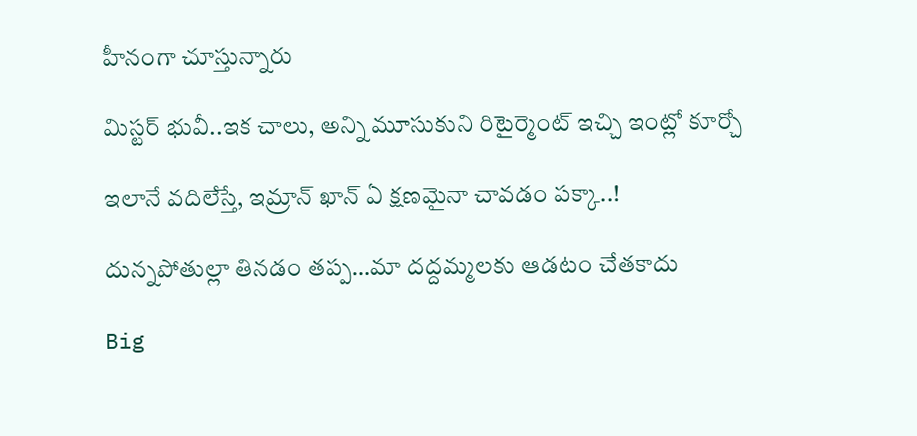హీనంగా చూస్తున్నారు

మిస్ట‌ర్ భువీ..ఇక చాలు, అన్ని మూసుకుని రిటైర్మెంట్ ఇచ్చి ఇంట్లో కూర్చో

ఇలానే వదిలేస్తే, ఇమ్రాన్ ఖాన్ ఏ క్షణమైనా చావడం పక్కా..!

దున్న‌పోతుల్లా తిన‌డం త‌ప్ప‌…మా ద‌ద్ద‌మ్మ‌ల‌కు ఆడ‌టం చేత‌కాదు

Big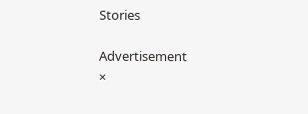Stories

Advertisement
×